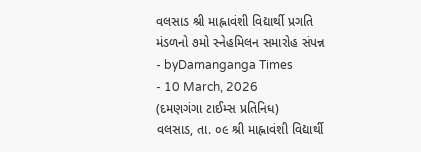વલસાડ શ્રી માહ્નાવંશી વિદ્યાર્થી પ્રગતિ મંડળનો ૭મો સ્નેહમિલન સમારોહ સંપન્ન
- byDamanganga Times
- 10 March, 2026
(દમણગંગા ટાઈમ્સ પ્રતિનિધ)
વલસાડ, તા. ૦૯ શ્રી માહ્નાવંશી વિદ્યાર્થી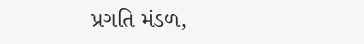પ્રગતિ મંડળ,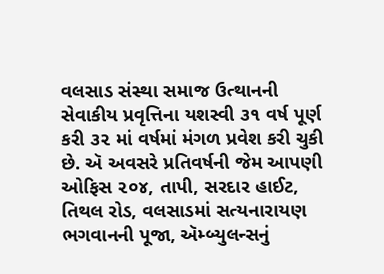વલસાડ સંસ્થા સમાજ ઉત્થાનની સેવાકીય પ્રવૃત્તિના યશસ્વી ૩૧ વર્ષ પૂર્ણ કરી ૩૨ માં વર્ષમાં મંગળ પ્રવેશ કરી ચુકી છે. ઍ અવસરે પ્રતિવર્ષની જેમ આપણી ઓફિસ ૨૦૪, તાપી, સરદાર હાઈટ, તિથલ રોડ, વલસાડમાં સત્યનારાયણ ભગવાનની પૂજા, ઍમ્બ્યુલન્સનું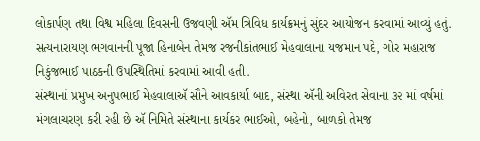લોકાર્પણ તથા વિશ્વ મહિલા દિવસની ઉજવણી ઍમ ત્રિવિધ કાર્યક્રમનું સુંદર આયોજન કરવામાં આવ્યું હતું.
સત્યનારાયણ ભગવાનની પૂજા હિનાબેન તેમજ રજનીકાંતભાઈ મેહવાલાના યજમાન પદે, ગોર મહારાજ નિકુંજભાઈ પાઠકની ઉપસ્થિતિમાં કરવામાં આવી હતી.
સંસ્થાનાં પ્રમુખ અનુપભાઈ મેહવાલાઍ સૌને આવકાર્યા બાદ, સંસ્થા ઍની અવિરત સેવાના ૩૨ માં વર્ષમાં મંગલાચરણ કરી રહી છે ઍ નિમિતે સંસ્થાના કાર્યકર ભાઈઓ, બહેનો, બાળકો તેમજ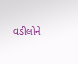વડીલોને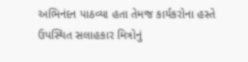અભિનંદન પાઠવ્યા હતા તેમજ કાર્યકરોના હસ્તે ઉપસ્થિત સલાહકાર મિત્રોનું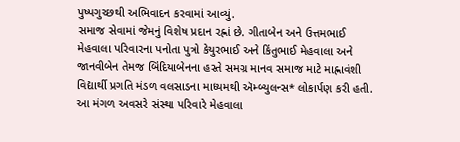પુષ્પગુચ્છથી અભિવાદન કરવામાં આવ્યું.
સમાજ સેવામાં જેમનું વિશેષ પ્રદાન રહ્નાં છે. ગીતાબેન અને ઉત્તમભાઈ મેહવાલા પરિવારના પનોતા પુત્રો કેયુરભાઈ અને કિંતુભાઈ મેહવાલા અને જાનવીબેન તેમજ બિંદિયાબેનના હસ્તે સમગ્ર માનવ સમાજ માટે માહ્નાવંશી વિદ્યાર્થી પ્રગતિ મંડળ વલસાડના માધ્યમથી ઍમ્બ્યુલન્સ* લોકાર્પણ કરી હતી. આ મંગળ અવસરે સંસ્થા પરિવારે મેહવાલા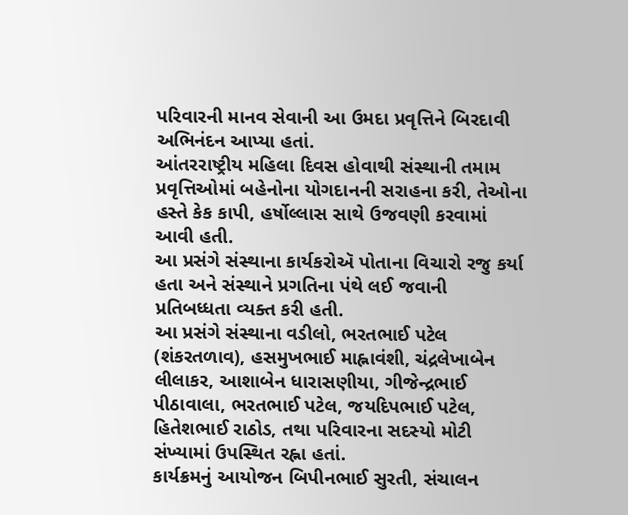પરિવારની માનવ સેવાની આ ઉમદા પ્રવૃત્તિને બિરદાવી અભિનંદન આપ્યા હતાં.
આંતરરાષ્ટ્રીય મહિલા દિવસ હોવાથી સંસ્થાની તમામ પ્રવૃત્તિઓમાં બહેનોના યોગદાનની સરાહના કરી, તેઓના હસ્તે કેક કાપી, હર્ષોલ્લાસ સાથે ઉજવણી કરવામાં આવી હતી.
આ પ્રસંગે સંસ્થાના કાર્યકરોઍ પોતાના વિચારો રજુ કર્યા હતા અને સંસ્થાને પ્રગતિના પંથે લઈ જવાની પ્રતિબધ્ધતા વ્યક્ત કરી હતી.
આ પ્રસંગે સંસ્થાના વડીલો, ભરતભાઈ પટેલ (શંકરતળાવ), હસમુખભાઈ માહ્નાવંશી, ચંદ્રલેખાબેન લીલાકર, આશાબેન ધારાસણીયા, ગીજેન્દ્રભાઈ પીઠાવાલા, ભરતભાઈ પટેલ, જયદિપભાઈ પટેલ, હિતેશભાઈ રાઠોડ, તથા પરિવારના સદસ્યો મોટી સંખ્યામાં ઉપસ્થિત રહ્ના હતાં.
કાર્યક્રમનું આયોજન બિપીનભાઈ સુરતી, સંચાલન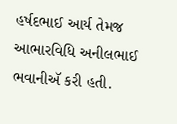હર્ષદભાઈ આર્ય તેમજ આભારવિધિ અનીલભાઈ ભવાનીઍ કરી હતી.